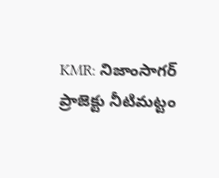KMR: నిజాంసాగర్ ప్రాజెక్టు నీటిమట్టం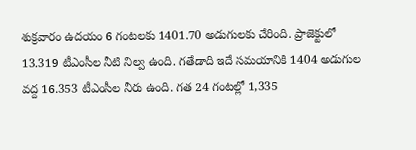శుక్రవారం ఉదయం 6 గంటలకు 1401.70 అడుగులకు చేరింది. ప్రాజెక్టులో 13.319 టీఎంసీల నీటి నిల్వ ఉంది. గతేడాది ఇదే సమయానికి 1404 అడుగుల వద్ద 16.353 టీఎంసీల నీరు ఉంది. గత 24 గంటల్లో 1,335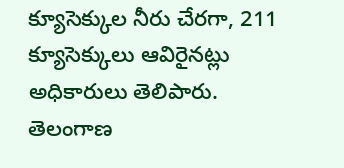క్యూసెక్కుల నీరు చేరగా, 211 క్యూసెక్కులు ఆవిరైనట్లు అధికారులు తెలిపారు.
తెలంగాణ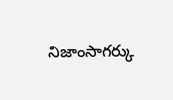నిజాంసాగర్కు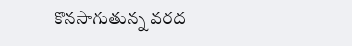కొనసాగుతున్న వరద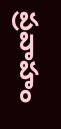ప్రవాహం